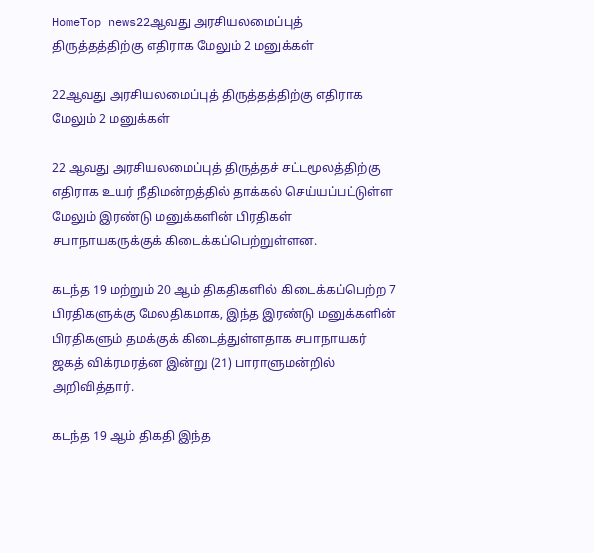HomeTop news22ஆவது அரசியலமைப்புத் திருத்தத்திற்கு எதிராக மேலும் 2 மனுக்கள்

22ஆவது அரசியலமைப்புத் திருத்தத்திற்கு எதிராக மேலும் 2 மனுக்கள்

22 ஆவது அரசியலமைப்புத் திருத்தச் சட்டமூலத்திற்கு எதிராக உயர் நீதிமன்றத்தில் தாக்கல் செய்யப்பட்டுள்ள மேலும் இரண்டு மனுக்களின் பிரதிகள் சபாநாயகருக்குக் கிடைக்கப்பெற்றுள்ளன.

கடந்த 19 மற்றும் 20 ஆம் திகதிகளில் கிடைக்கப்பெற்ற 7 பிரதிகளுக்கு மேலதிகமாக, இந்த இரண்டு மனுக்களின் பிரதிகளும் தமக்குக் கிடைத்துள்ளதாக சபாநாயகர் ஜகத் விக்ரமரத்ன இன்று (21) பாராளுமன்றில் அறிவித்தார்.

கடந்த 19 ஆம் திகதி இந்த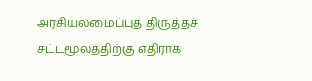அரசியலமைப்புத் திருத்தச் சட்டமூலத்திற்கு எதிராக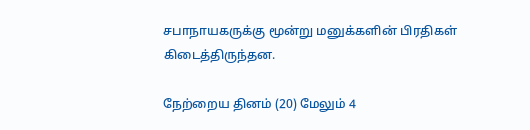சபாநாயகருக்கு மூன்று மனுக்களின் பிரதிகள் கிடைத்திருந்தன.

நேற்றைய தினம் (20) மேலும் 4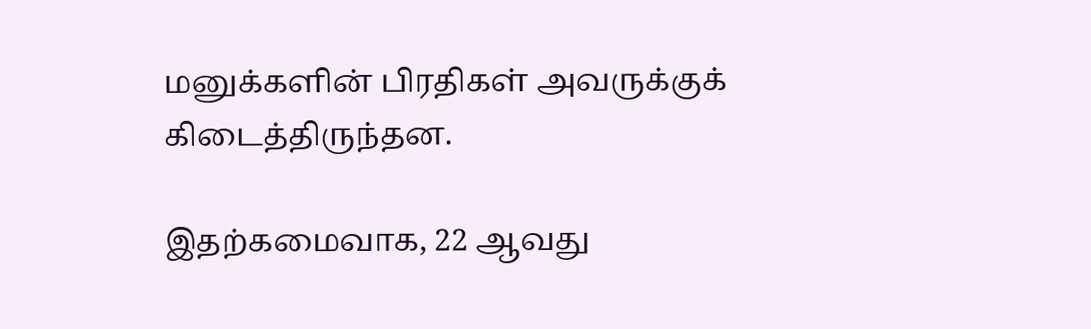மனுக்களின் பிரதிகள் அவருக்குக் கிடைத்திருந்தன.

இதற்கமைவாக, 22 ஆவது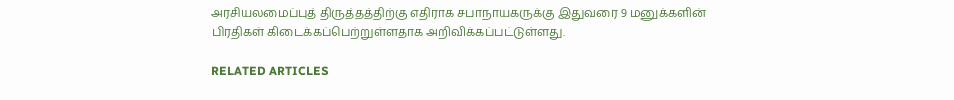அரசியலமைப்புத் திருத்தத்திற்கு எதிராக சபாநாயகருக்கு இதுவரை 9 மனுக்களின் பிரதிகள் கிடைக்கப்பெற்றுள்ளதாக அறிவிக்கப்பட்டுள்ளது.

RELATED ARTICLES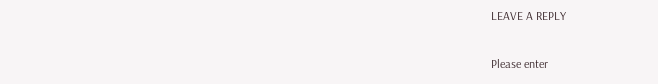LEAVE A REPLY

Please enter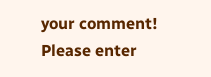your comment!
Please enter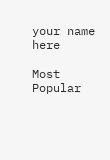your name here

Most Popular